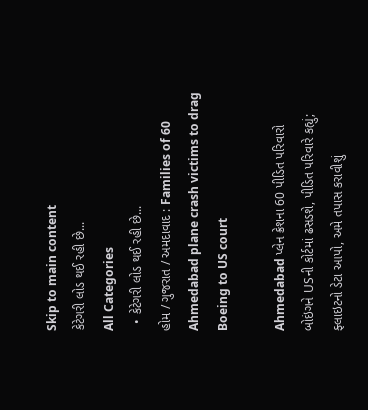Skip to main content
કેટેગરી લોડ થઈ રહી છે...
All Categories
  • કેટેગરી લોડ થઈ રહી છે...
હોમ / ગુજરાત / અમદાવાદ : Families of 60 Ahmedabad plane crash victims to drag Boeing to US court

Ahmedabad પ્લેન ક્રેશના 60 પીડિત પરિવારો બોઇંગને USની કોર્ટમાં ઢસડશે, પીડિત પરિવારે કહ્યું; ફ્લાઇટનો ડેટા આપો, અમે તપાસ કરાવીશું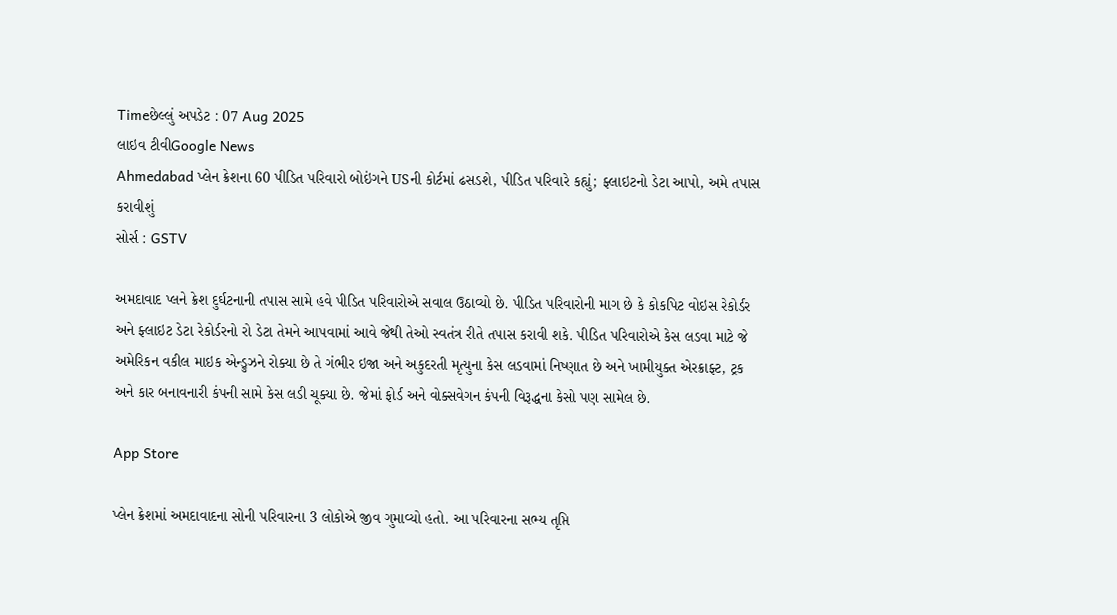Timeછેલ્લું અપડેટ : 07 Aug 2025
લાઇવ ટીવીGoogle News
Ahmedabad પ્લેન ક્રેશના 60 પીડિત પરિવારો બોઇંગને USની કોર્ટમાં ઢસડશે, પીડિત પરિવારે કહ્યું; ફ્લાઇટનો ડેટા આપો, અમે તપાસ કરાવીશું
સોર્સ : GSTV

અમદાવાદ પ્લને ક્રેશ દુર્ઘટનાની તપાસ સામે હવે પીડિત પરિવારોએ સવાલ ઉઠાવ્યો છે. પીડિત પરિવારોની માગ છે કે કોકપિટ વોઇસ રેકોર્ડર અને ફ્લાઇટ ડેટા રેકોર્ડરનો રો ડેટા તેમને આપવામાં આવે જેથી તેઓ સ્વતંત્ર રીતે તપાસ કરાવી શકે. પીડિત પરિવારોએ કેસ લડવા માટે જે અમેરિકન વકીલ માઇક એન્ડ્રુઝને રોક્યા છે તે ગંભીર ઇજા અને અકુદરતી મૃત્યુના કેસ લડવામાં નિષ્ણાત છે અને ખામીયુક્ત એરક્રાફ્ટ, ટ્રક અને કાર બનાવનારી કંપની સામે કેસ લડી ચૂક્યા છે. જેમાં ફોર્ડ અને વોક્સવેગન કંપની વિરૂદ્ધના કેસો પણ સામેલ છે.

App Store

પ્લેન ક્રેશમાં અમદાવાદના સોની પરિવારના 3 લોકોએ જીવ ગુમાવ્યો હતો. આ પરિવારના સભ્ય તૃપ્તિ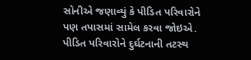સોનીએ જણાવ્યું કે પીડિત પરિવારોને પણ તપાસમાં સામેલ કરવા જોઇએ. પીડિત પરિવારોને દુર્ઘટનાની તટસ્થ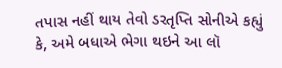તપાસ નહીં થાય તેવો ડરતૃપ્તિ સોનીએ કહ્યું કે, અમે બધાએ ભેગા થઇને આ લૉ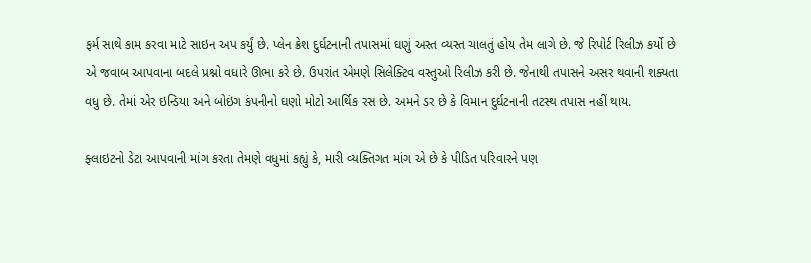ફર્મ સાથે કામ કરવા માટે સાઇન અપ કર્યું છે. પ્લેન ક્રેશ દુર્ઘટનાની તપાસમાં ઘણું અસ્ત વ્યસ્ત ચાલતું હોય તેમ લાગે છે. જે રિપોર્ટ રિલીઝ કર્યો છે એ જવાબ આપવાના બદલે પ્રશ્નો વધારે ઊભા કરે છે. ઉપરાંત એમણે સિલેક્ટિવ વસ્તુઓ રિલીઝ કરી છે. જેનાથી તપાસને અસર થવાની શક્યતા વધુ છે. તેમાં એર ઇન્ડિયા અને બોઇંગ કંપનીનો ઘણો મોટો આર્થિક રસ છે. અમને ડર છે કે વિમાન દુર્ઘટનાની તટસ્થ તપાસ નહીં થાય.

ફ્લાઇટનો ડેટા આપવાની માંગ કરતા તેમણે વધુમાં કહ્યું કે, મારી વ્યક્તિગત માંગ એ છે કે પીડિત પરિવારને પણ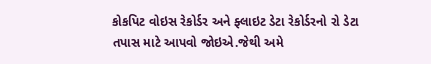કોકપિટ વોઇસ રેકોર્ડર અને ફ્લાઇટ ડેટા રેકોર્ડરનો રો ડેટા તપાસ માટે આપવો જોઇએ.જેથી અમે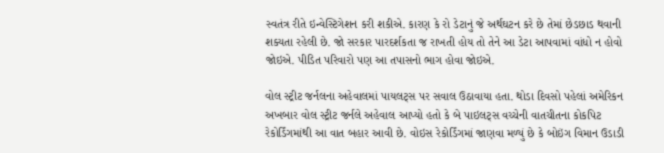સ્વતંત્ર રીતે ઇન્વેસ્ટિગેશન કરી શકીએ. કારણ કે રો ડેટાનું જે અર્થઘટન કરે છે તેમાં છેડછાડ થવાની શક્યતા રહેલી છે. જો સરકાર પારદર્શકતા જ રાખતી હોય તો તેને આ ડેટા આપવામાં વાંધો ન હોવો જોઇએ. પીડિત પરિવારો પણ આ તપાસનો ભાગ હોવા જોઇએ.

વોલ સ્ટ્રીટ જર્નલના અહેવાલમાં પાયલટ્સ પર સવાલ ઉઠાવાયા હતા. થોડા દિવસો પહેલાં અમેરિકન અખબાર વોલ સ્ટ્રીટ જર્નલે અહેવાલ આપ્યો હતો કે બે પાઇલટ્સ વચ્ચેની વાતચીતના કોકપિટ રેકોર્ડિંગમાંથી આ વાત બહાર આવી છે. વોઇસ રેકોર્ડિંગમાં જાણવા મળ્યું છે કે બોઇંગ વિમાન ઉડાડી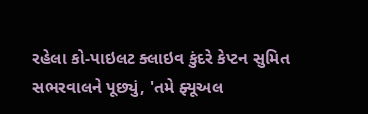રહેલા કો-પાઇલટ ક્લાઇવ કુંદરે કેપ્ટન સુમિત સભરવાલને પૂછ્યું, 'તમે ફ્યૂઅલ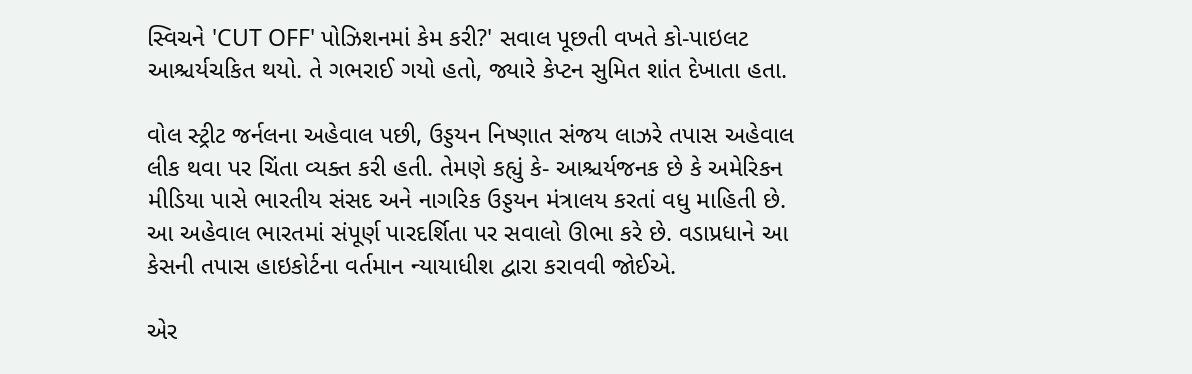સ્વિચને 'CUT OFF' પોઝિશનમાં કેમ કરી?' સવાલ પૂછતી વખતે કો-પાઇલટ આશ્ચર્યચકિત થયો. તે ગભરાઈ ગયો હતો, જ્યારે કેપ્ટન સુમિત શાંત દેખાતા હતા.

વોલ સ્ટ્રીટ જર્નલના અહેવાલ પછી, ઉડ્ડયન નિષ્ણાત સંજય લાઝરે તપાસ અહેવાલ લીક થવા પર ચિંતા વ્યક્ત કરી હતી. તેમણે કહ્યું કે- આશ્ચર્યજનક છે કે અમેરિકન મીડિયા પાસે ભારતીય સંસદ અને નાગરિક ઉડ્ડયન મંત્રાલય કરતાં વધુ માહિતી છે. આ અહેવાલ ભારતમાં સંપૂર્ણ પારદર્શિતા પર સવાલો ઊભા કરે છે. વડાપ્રધાને આ કેસની તપાસ હાઇકોર્ટના વર્તમાન ન્યાયાધીશ દ્વારા કરાવવી જોઈએ.

એર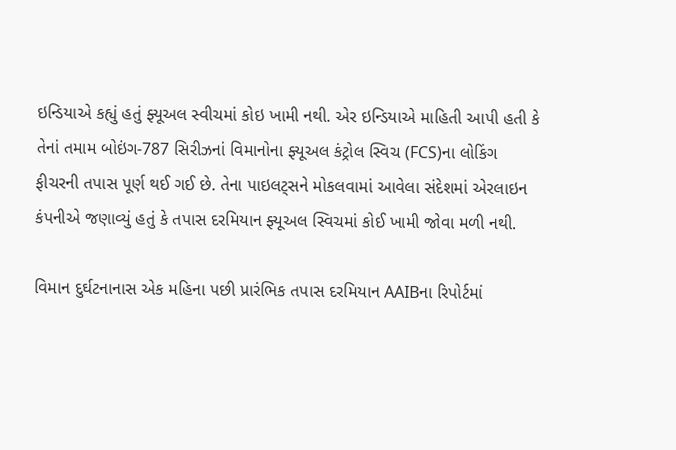ઇન્ડિયાએ કહ્યું હતું ફ્યૂઅલ સ્વીચમાં કોઇ ખામી નથી. એર ઇન્ડિયાએ માહિતી આપી હતી કે તેનાં તમામ બોઇંગ-787 સિરીઝનાં વિમાનોના ફ્યૂઅલ કંટ્રોલ સ્વિચ (FCS)ના લોકિંગ ફીચરની તપાસ પૂર્ણ થઈ ગઈ છે. તેના પાઇલટ્સને મોકલવામાં આવેલા સંદેશમાં એરલાઇન કંપનીએ જણાવ્યું હતું કે તપાસ દરમિયાન ફ્યૂઅલ સ્વિચમાં કોઈ ખામી જોવા મળી નથી.

વિમાન દુર્ઘટનાનાસ એક મહિના પછી પ્રારંભિક તપાસ દરમિયાન AAIBના રિપોર્ટમાં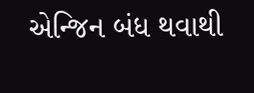એન્જિન બંધ થવાથી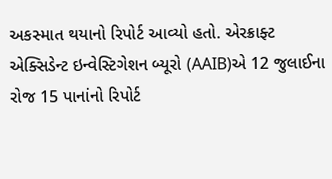અકસ્માત થયાનો રિપોર્ટ આવ્યો હતો. એરક્રાફ્ટ એક્સિડેન્ટ ઇન્વેસ્ટિગેશન બ્યૂરો (AAIB)એ 12 જુલાઈના રોજ 15 પાનાંનો રિપોર્ટ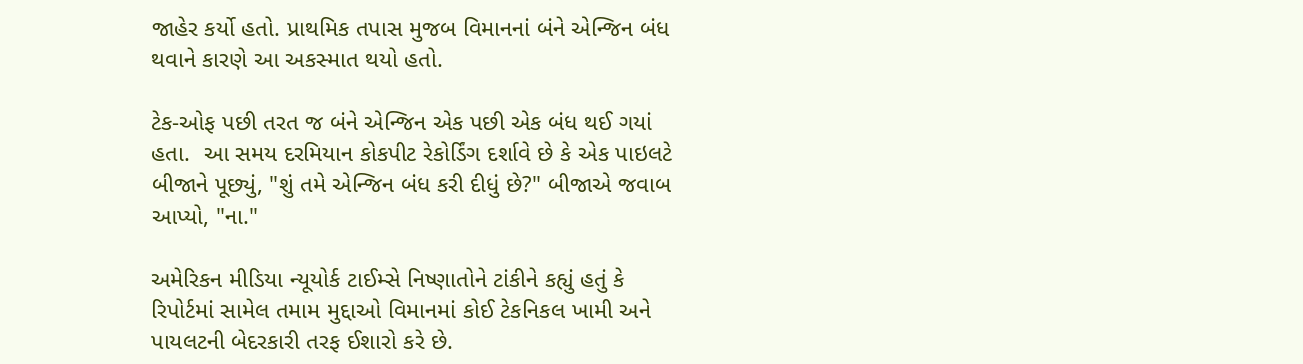જાહેર કર્યો હતો. પ્રાથમિક તપાસ મુજબ વિમાનનાં બંને એન્જિન બંધ થવાને કારણે આ અકસ્માત થયો હતો.

ટેક-ઓફ પછી તરત જ બંને એન્જિન એક પછી એક બંધ થઈ ગયાં હતા.  આ સમય દરમિયાન કોકપીટ રેકોર્ડિંગ દર્શાવે છે કે એક પાઇલટે બીજાને પૂછ્યું, "શું તમે એન્જિન બંધ કરી દીધું છે?" બીજાએ જવાબ આપ્યો, "ના."

અમેરિકન મીડિયા ન્યૂયોર્ક ટાઈમ્સે નિષ્ણાતોને ટાંકીને કહ્યું હતું કે રિપોર્ટમાં સામેલ તમામ મુદ્દાઓ વિમાનમાં કોઈ ટેકનિકલ ખામી અને પાયલટની બેદરકારી તરફ ઈશારો કરે છે.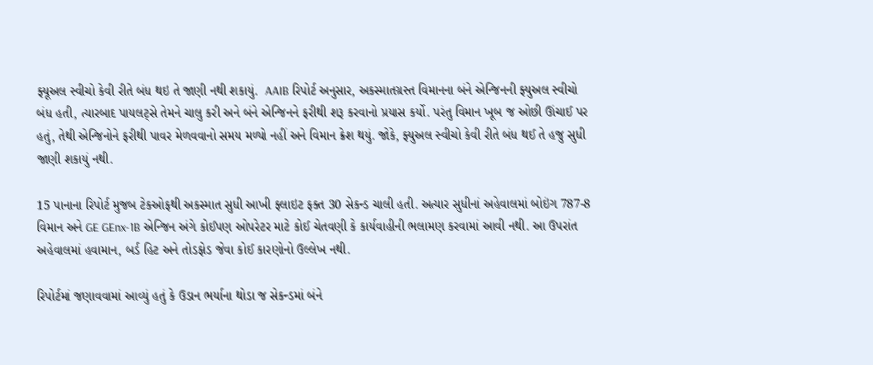ફ્યૂઅલ સ્વીચો કેવી રીતે બંધ થઇ તે જાણી નથી શકાયું.  AAIB રિપોર્ટ અનુસાર, અકસ્માતગ્રસ્ત વિમાનના બંને એન્જિનની ફ્યુઅલ સ્વીચો બંધ હતી, ત્યારબાદ પાયલટ્સે તેમને ચાલુ કરી અને બંને એન્જિનને ફરીથી શરૂ કરવાનો પ્રયાસ કર્યો. પરંતુ વિમાન ખૂબ જ ઓછી ઊંચાઈ પર હતું, તેથી એન્જિનોને ફરીથી પાવર મેળવવાનો સમય મળ્યો નહીં અને વિમાન ક્રેશ થયું. જોકે, ફ્યુઅલ સ્વીચો કેવી રીતે બંધ થઈ તે હજુ સુધી જાણી શકાયું નથી.

15 પાનાના રિપોર્ટ મુજબ ટેકઓફથી અકસ્માત સુધી આખી ફ્લાઇટ ફક્ત 30 સેકન્ડ ચાલી હતી. અત્યાર સુધીનાં અહેવાલમાં બોઇંગ 787-8 વિમાન અને GE GEnx-1B એન્જિન અંગે કોઈપણ ઓપરેટર માટે કોઈ ચેતવણી કે કાર્યવાહીની ભલામણ કરવામાં આવી નથી. આ ઉપરાંત અહેવાલમાં હવામાન, બર્ડ હિટ અને તોડફોડ જેવા કોઈ કારણોનો ઉલ્લેખ નથી.

રિપોર્ટમાં જણાવવામાં આવ્યું હતું કે ઉડાન ભર્યાના થોડા જ સેકન્ડમાં બંને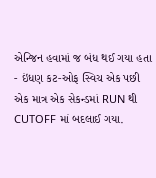એન્જિન હવામાં જ બંધ થઈ ગયા હતા - ઇંધણ કટ-ઓફ સ્વિચ એક પછી એક માત્ર એક સેકન્ડમાં RUN થી CUTOFF માં બદલાઈ ગયા.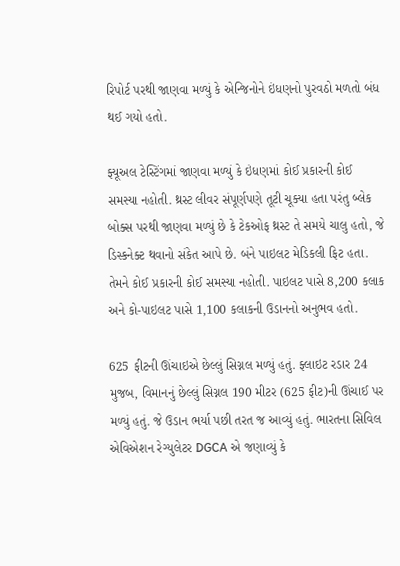રિપોર્ટ પરથી જાણવા મળ્યું કે એન્જિનોને ઇંધણનો પુરવઠો મળતો બંધ થઈ ગયો હતો.

ફ્યૂઅલ ટેસ્ટિંગમાં જાણવા મળ્યું કે ઇંધણમાં કોઈ પ્રકારની કોઈ સમસ્યા નહોતી. થ્રસ્ટ લીવર સંપૂર્ણપણે તૂટી ચૂક્યા હતા પરંતુ બ્લેક બોક્સ પરથી જાણવા મળ્યું છે કે ટેકઓફ થ્રસ્ટ તે સમયે ચાલુ હતો, જે ડિસ્કનેક્ટ થવાનો સંકેત આપે છે. બંને પાઇલટ મેડિકલી ફિટ હતા. તેમને કોઈ પ્રકારની કોઈ સમસ્યા નહોતી. પાઇલટ પાસે 8,200 કલાક અને કો-પાઇલટ પાસે 1,100 કલાકની ઉડાનનો અનુભવ હતો.

625 ફીટની ઊંચાઇએ છેલ્લું સિગ્નલ મળ્યું હતું. ફ્લાઇટ રડાર 24 મુજબ, વિમાનનું છેલ્લું સિગ્નલ 190 મીટર (625 ફીટ)ની ઊંચાઈ પર મળ્યું હતું. જે ઉડાન ભર્યા પછી તરત જ આવ્યું હતું. ભારતના સિવિલ એવિએશન રેગ્યુલેટર DGCA એ જણાવ્યું કે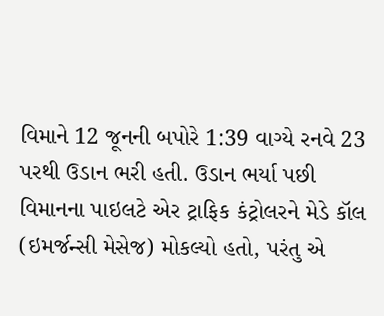વિમાને 12 જૂનની બપોરે 1:39 વાગ્યે રનવે 23 પરથી ઉડાન ભરી હતી. ઉડાન ભર્યા પછી વિમાનના પાઇલટે એર ટ્રાફિક કંટ્રોલરને મેડે કૉલ (ઇમર્જન્સી મેસેજ) મોકલ્યો હતો, પરંતુ એ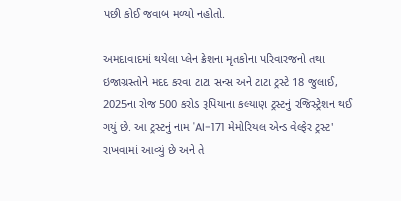પછી કોઈ જવાબ મળ્યો નહોતો.

અમદાવાદમાં થયેલા પ્લેન ક્રેશના મૃતકોના પરિવારજનો તથા ઇજાગ્રસ્તોને મદદ કરવા ટાટા સન્સ અને ટાટા ટ્રસ્ટે 18 જુલાઈ, 2025ના રોજ 500 કરોડ રૂપિયાના કલ્યાણ ટ્રસ્ટનું રજિસ્ટ્રેશન થઈ ગયું છે. આ ટ્રસ્ટનું નામ 'AI-171 મેમોરિયલ એન્ડ વેલ્ફેર ટ્રસ્ટ' રાખવામાં આવ્યું છે અને તે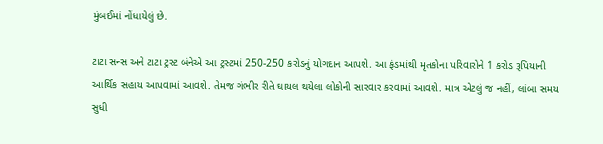મુંબઈમાં નોંધાયેલું છે.

ટાટા સન્સ અને ટાટા ટ્રસ્ટ બંનેએ આ ટ્રસ્ટમાં 250-250 કરોડનું યોગદાન આપશે. આ ફંડમાંથી મૃતકોના પરિવારોને 1 કરોડ રૂપિયાની આર્થિક સહાય આપવામાં આવશે. તેમજ ગંભીર રીતે ઘાયલ થયેલા લોકોની સારવાર કરવામાં આવશે. માત્ર એટલું જ નહીં, લાંબા સમય સુધી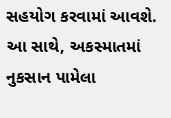સહયોગ કરવામાં આવશે. આ સાથે, અકસ્માતમાં નુકસાન પામેલા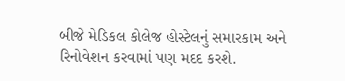બીજે મેડિકલ કોલેજ હોસ્ટેલનું સમારકામ અને રિનોવેશન કરવામાં પણ મદદ કરશે.